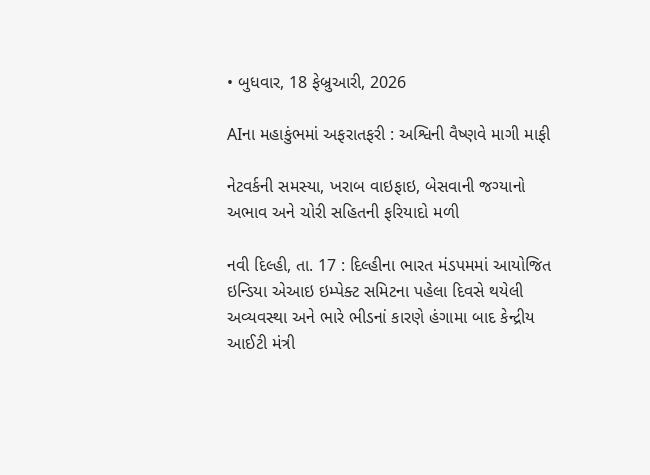• બુધવાર, 18 ફેબ્રુઆરી, 2026

AIના મહાકુંભમાં અફરાતફરી : અશ્વિની વૈષ્ણવે માગી માફી

નેટવર્કની સમસ્યા, ખરાબ વાઇફાઇ, બેસવાની જગ્યાનો અભાવ અને ચોરી સહિતની ફરિયાદો મળી

નવી દિલ્હી, તા. 17 : દિલ્હીના ભારત મંડપમમાં આયોજિત ઇન્ડિયા એઆઇ ઇમ્પેક્ટ સમિટના પહેલા દિવસે થયેલી અવ્યવસ્થા અને ભારે ભીડનાં કારણે હંગામા બાદ કેન્દ્રીય આઈટી મંત્રી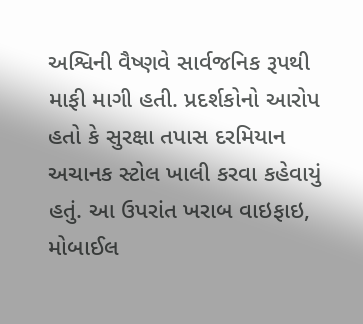અશ્વિની વૈષ્ણવે સાર્વજનિક રૂપથી માફી માગી હતી. પ્રદર્શકોનો આરોપ હતો કે સુરક્ષા તપાસ દરમિયાન અચાનક સ્ટોલ ખાલી કરવા કહેવાયું હતું. આ ઉપરાંત ખરાબ વાઇફાઇ, મોબાઈલ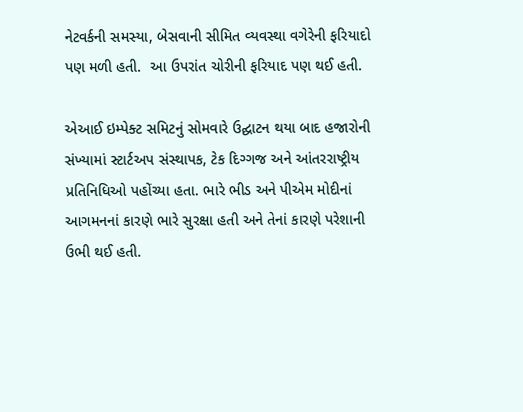નેટવર્કની સમસ્યા, બેસવાની સીમિત વ્યવસ્થા વગેરેની ફરિયાદો પણ મળી હતી.  આ ઉપરાંત ચોરીની ફરિયાદ પણ થઈ હતી.

એઆઈ ઇમ્પેક્ટ સમિટનું સોમવારે ઉદ્ઘાટન થયા બાદ હજારોની સંખ્યામાં સ્ટાર્ટઅપ સંસ્થાપક, ટેક દિગ્ગજ અને આંતરરાષ્ટ્રીય પ્રતિનિધિઓ પહોંચ્યા હતા. ભારે ભીડ અને પીએમ મોદીનાં આગમનનાં કારણે ભારે સુરક્ષા હતી અને તેનાં કારણે પરેશાની ઉભી થઈ હતી.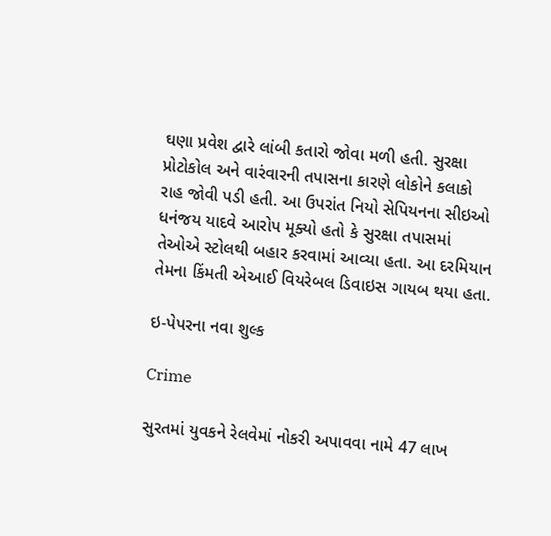ઘણા પ્રવેશ દ્વારે લાંબી કતારો જોવા મળી હતી. સુરક્ષા પ્રોટોકોલ અને વારંવારની તપાસના કારણે લોકોને કલાકો રાહ જોવી પડી હતી. આ ઉપરાંત નિયો સેપિયનના સીઇઓ ધનંજય યાદવે આરોપ મૂક્યો હતો કે સુરક્ષા તપાસમાં તેઓએ સ્ટોલથી બહાર કરવામાં આવ્યા હતા. આ દરમિયાન તેમના કિંમતી એઆઈ વિયરેબલ ડિવાઇસ ગાયબ થયા હતા.

ઇ-પેપરના નવા શુલ્ક

Crime

સુરતમાં યુવકને રેલવેમાં નોકરી અપાવવા નામે 47 લાખ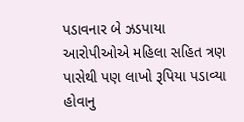પડાવનાર બે ઝડપાયા આરોપીઓએ મહિલા સહિત ત્રણ પાસેથી પણ લાખો રૂપિયા પડાવ્યા હોવાનુ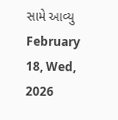સામે આવ્યુ February 18, Wed, 2026